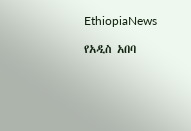EthiopiaNews

የአዲስ አበባ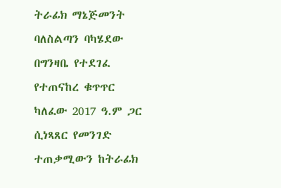ትራፊክ ማኔጅመንት ባለስልጣን ባካሄደው በግንዛቤ የተደገፈ የተጠናከረ ቁጥጥር ካለፈው 2017 ዓ.ም ጋር ሲነጻጸር የመንገድ ተጠቃሚውን ከትራፊክ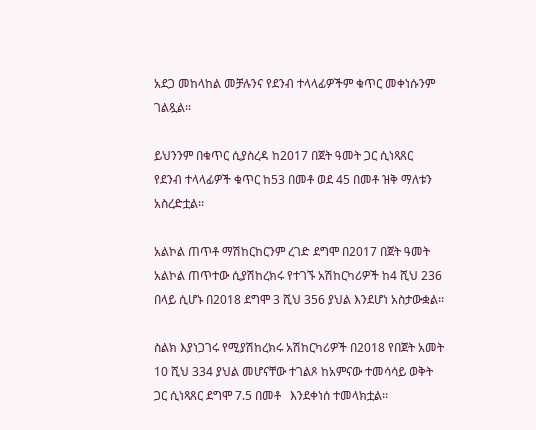አደጋ መከላከል መቻሉንና የደንብ ተላላፊዎችም ቁጥር መቀነሱንም ገልጿል፡፡

ይህንንም በቁጥር ሲያስረዳ ከ2017 በጀት ዓመት ጋር ሲነጻጸር  የደንብ ተላላፊዎች ቁጥር ከ53 በመቶ ወደ 45 በመቶ ዝቅ ማለቱን አስረድቷል፡፡

አልኮል ጠጥቶ ማሽከርከርንም ረገድ ደግሞ በ2017 በጀት ዓመት አልኮል ጠጥተው ሲያሽከረክሩ የተገኙ አሽከርካሪዎች ከ4 ሺህ 236 በላይ ሲሆኑ በ2018 ደግሞ 3 ሺህ 356 ያህል እንደሆነ አስታውቋል፡፡

ስልክ እያነጋገሩ የሚያሽከረክሩ አሽከርካሪዎች በ2018 የበጀት አመት 10 ሺህ 334 ያህል መሆናቸው ተገልጾ ከአምናው ተመሳሳይ ወቅት ጋር ሲነጻጸር ደግሞ 7.5 በመቶ   እንደቀነሰ ተመላክቷል፡፡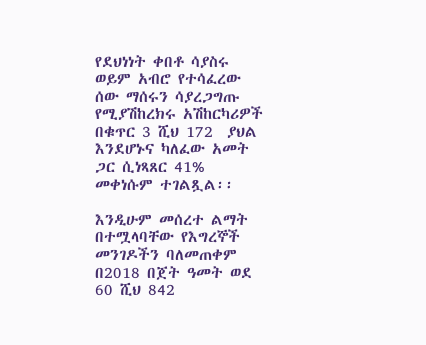የደህነነት ቀበቶ ሳያስሩ ወይም አብሮ የተሳፈረው ሰው ማሰሩን ሳያረጋግጡ የሚያሽከረክሩ አሽከርካሪዎች በቁጥር 3 ሺህ 172  ያህል እንደሆኑና ካለፈው አመት ጋር ሲነጻጸር 41% መቀነሱም ተገልጿል፡፡

እንዲሁም መሰረተ ልማት በተሟላባቸው የእግረኞች መንገዶችን ባለመጠቀም በ2018 በጀት ዓመት ወደ 60 ሺህ 842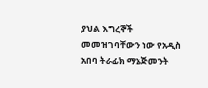ያህል እግረኞች መመዝገባቸውን ነው የአዲስ አበባ ትራፊክ ማኔጅመንት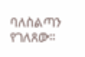ባለስልጣን የገለጸው፡፡